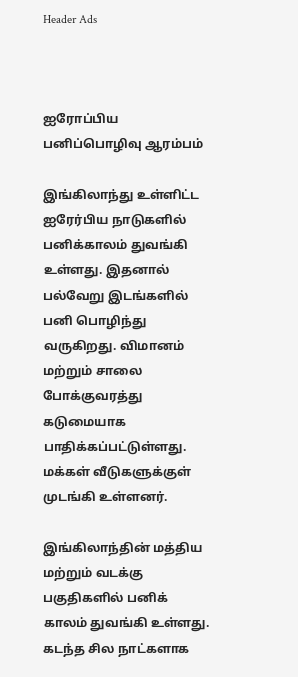Header Ads



ஐரோப்பிய பனிப்பொழிவு ஆரம்பம்

இங்கிலாந்து உள்ளிட்ட ஐரேர்பிய நாடுகளில் பனிக்காலம் துவங்கி உள்ளது. இதனால் பல்வேறு இடங்களில் பனி பொழிந்து வருகிறது. விமானம் மற்றும் சாலை போக்குவரத்து கடுமையாக பாதிக்கப்பட்டுள்ளது. மக்கள் வீடுகளுக்குள் முடங்கி உள்ளனர்.

இங்கிலாந்தின் மத்திய மற்றும் வடக்கு பகுதிகளில் பனிக் காலம் துவங்கி உள்ளது. கடந்த சில நாட்களாக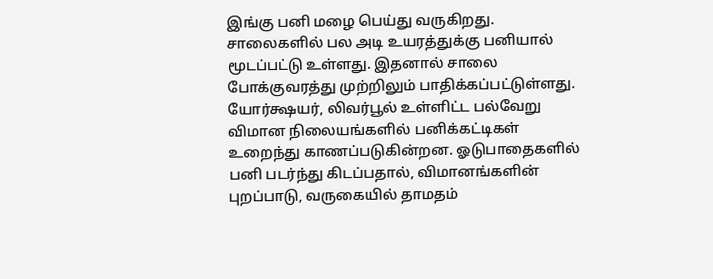இங்கு பனி மழை பெய்து வருகிறது. சாலைகளில் பல அடி உயரத்துக்கு பனியால் மூடப்பட்டு உள்ளது. இதனால் சாலை போக்குவரத்து முற்றிலும் பாதிக்கப்பட்டுள்ளது. யோர்க்ஷயர், லிவர்பூல் உள்ளிட்ட பல்வேறு விமான நிலையங்களில் பனிக்கட்டிகள் உறைந்து காணப்படுகின்றன. ஓடுபாதைகளில் பனி படர்ந்து கிடப்பதால், விமானங்களின் புறப்பாடு, வருகையில் தாமதம்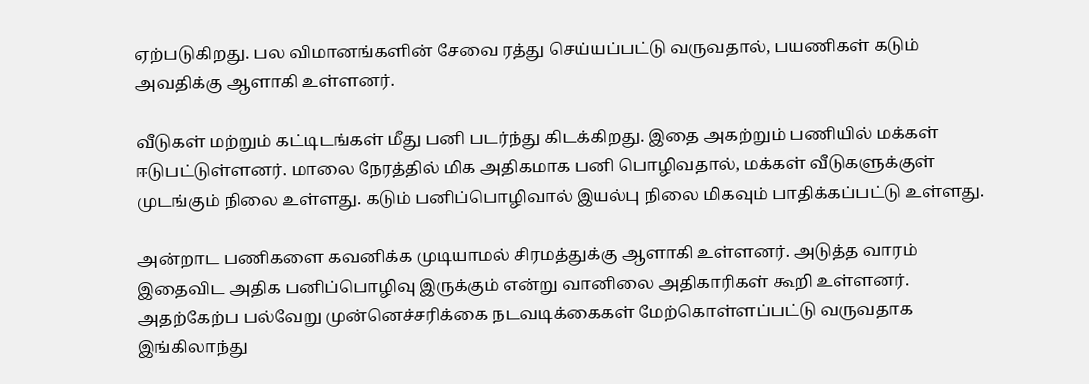ஏற்படுகிறது. பல விமானங்களின் சேவை ரத்து செய்யப்பட்டு வருவதால், பயணிகள் கடும் அவதிக்கு ஆளாகி உள்ளனர்.

வீடுகள் மற்றும் கட்டிடங்கள் மீது பனி படர்ந்து கிடக்கிறது. இதை அகற்றும் பணியில் மக்கள் ஈடுபட்டுள்ளனர். மாலை நேரத்தில் மிக அதிகமாக பனி பொழிவதால், மக்கள் வீடுகளுக்குள் முடங்கும் நிலை உள்ளது. கடும் பனிப்பொழிவால் இயல்பு நிலை மிகவும் பாதிக்கப்பட்டு உள்ளது.

அன்றாட பணிகளை கவனிக்க முடியாமல் சிரமத்துக்கு ஆளாகி உள்ளனர். அடுத்த வாரம் இதைவிட அதிக பனிப்பொழிவு இருக்கும் என்று வானிலை அதிகாரிகள் கூறி உள்ளனர். அதற்கேற்ப பல்வேறு முன்னெச்சரிக்கை நடவடிக்கைகள் மேற்கொள்ளப்பட்டு வருவதாக இங்கிலாந்து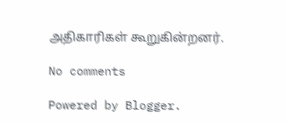அதிகாரிகள் கூறுகின்றனர்.

No comments

Powered by Blogger.